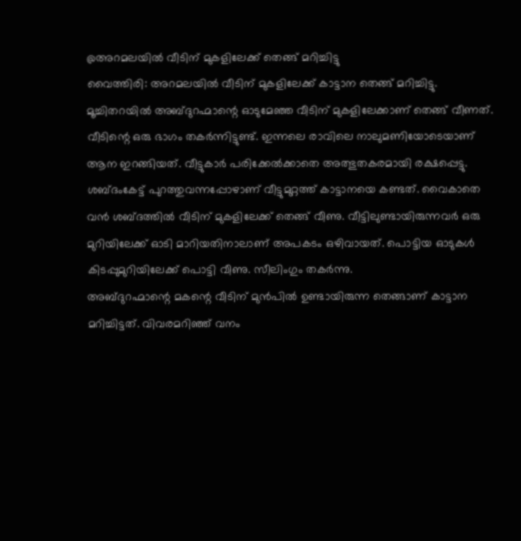@അറമലയിൽ വീടിന് മുകളിലേക്ക് തെങ്ങ് മറിച്ചിട്ടു
വൈത്തിരി: അറമലയിൽ വീടിന് മുകളിലേക്ക് കാട്ടാന തെങ്ങ് മറിച്ചിട്ടു. മൂച്ചിതറയിൽ അബ്ദുറഹ്മാന്റെ ഓടുമേഞ്ഞ വീടിന് മുകളിലേക്കാണ് തെങ്ങ് വീണത്. വീടിന്റെ ഒരു ഭാഗം തകർന്നിട്ടുണ്ട്. ഇന്നലെ രാവിലെ നാലുമണിയോടെയാണ് ആന ഇറങ്ങിയത്. വീട്ടുകാർ പരിക്കേൽക്കാതെ അത്ഭുതകരമായി രക്ഷപ്പെട്ടു. ശബ്ദംകേട്ട് പുറത്തുവന്നപ്പോഴാണ് വീട്ടുമുറ്റത്ത് കാട്ടാനയെ കണ്ടത്. വൈകാതെ വൻ ശബ്ദത്തിൽ വീടിന് മുകളിലേക്ക് തെങ്ങ് വീണു. വീട്ടിലുണ്ടായിരുന്നവർ ഒരു മുറിയിലേക്ക് ഓടി മാറിയതിനാലാണ് അപകടം ഒഴിവായത്. പൊട്ടിയ ഓടുകൾ കിടപ്പുമുറിയിലേക്ക് പൊട്ടി വീണു. സീലിംഗും തകർന്നു.
അബ്ദുറഹ്മാന്റെ മകന്റെ വീടിന് മുൻപിൽ ഉണ്ടായിരുന്ന തെങ്ങാണ് കാട്ടാന മറിച്ചിട്ടത്. വിവരമറിഞ്ഞ് വനം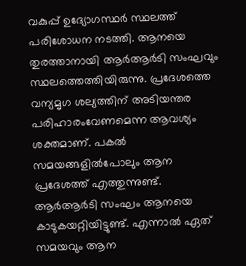വകുപ്പ് ഉദ്യോഗസ്ഥർ സ്ഥലത്ത് പരിശോധന നടത്തി. ആനയെ തുരത്താനായി ആർആർടി സംഘവും സ്ഥലത്തെത്തിയിരുന്നു. പ്രദേശത്തെ വന്യമൃഗ ശല്യത്തിന് അടിയന്തര പരിഹാരംവേണമെന്ന ആവശ്യം ശക്തമാണ്. പകൽ സമയങ്ങളിൽപോലും ആന പ്രദേശത്ത് എത്തുന്നുണ്ട്.
ആർആർടി സംഘം ആനയെ കാടുകയറ്റിയിട്ടുണ്ട്. എന്നാൽ ഏത് സമയവും ആന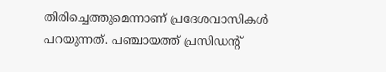തിരിച്ചെത്തുമെന്നാണ് പ്രദേശവാസികൾ പറയുന്നത്. പഞ്ചായത്ത് പ്രസിഡന്റ്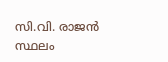സി.വി. രാജൻ സ്ഥലം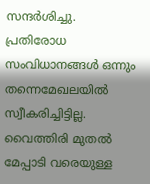സന്ദർശിച്ചു.
പ്രതിരോധ സംവിധാനങ്ങൾ ഒന്നും തന്നെമേഖലയിൽ സ്വീകരിച്ചിട്ടില്ല. വൈത്തിരി മുതൽ മേപ്പാടി വരെയുള്ള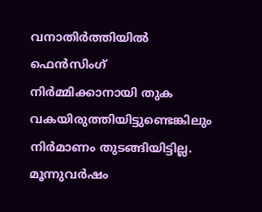വനാതിർത്തിയിൽ ഫെൻസിംഗ് നിർമ്മിക്കാനായി തുക വകയിരുത്തിയിട്ടുണ്ടെങ്കിലും നിർമാണം തുടങ്ങിയിട്ടില്ല. മൂന്നുവർഷം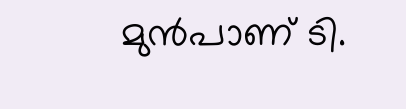മുൻപാണ് ടി.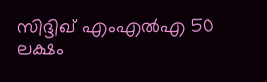സിദ്ദിഖ് എംഎൽഎ 50 ലക്ഷം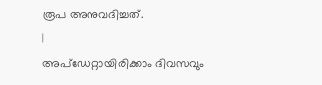രൂപ അനുവദിച്ചത്.
|
അപ്ഡേറ്റായിരിക്കാം ദിവസവും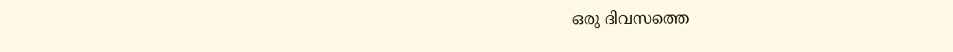ഒരു ദിവസത്തെ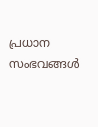പ്രധാന സംഭവങ്ങൾ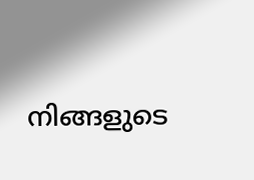നിങ്ങളുടെ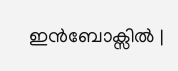ഇൻബോക്സിൽ |